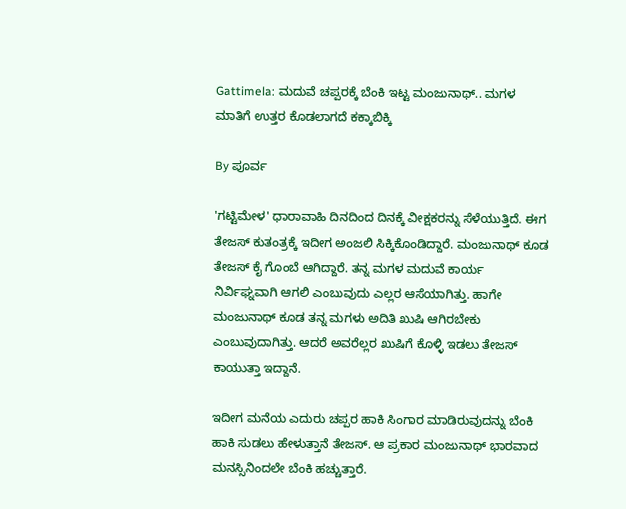Gattimela: ಮದುವೆ ಚಪ್ಪರಕ್ಕೆ ಬೆಂಕಿ ಇಟ್ಟ ಮಂಜುನಾಥ್.. ಮಗಳ ಮಾತಿಗೆ ಉತ್ತರ ಕೊಡಲಾಗದೆ ಕಕ್ಕಾಬಿಕ್ಕಿ

By ಪೂರ್ವ

'ಗಟ್ಟಿಮೇಳ' ಧಾರಾವಾಹಿ ದಿನದಿಂದ ದಿನಕ್ಕೆ ವೀಕ್ಷಕರನ್ನು ಸೆಳೆಯುತ್ತಿದೆ. ಈಗ ತೇಜಸ್ ಕುತಂತ್ರಕ್ಕೆ ಇದೀಗ ಅಂಜಲಿ ಸಿಕ್ಕಿಕೊಂಡಿದ್ದಾರೆ. ಮಂಜುನಾಥ್ ಕೂಡ ತೇಜಸ್ ಕೈ ಗೊಂಬೆ ಆಗಿದ್ದಾರೆ. ತನ್ನ ಮಗಳ ಮದುವೆ ಕಾರ್ಯ ನಿರ್ವಿಘ್ನವಾಗಿ ಆಗಲಿ ಎಂಬುವುದು ಎಲ್ಲರ ಆಸೆಯಾಗಿತ್ತು. ಹಾಗೇ ಮಂಜುನಾಥ್ ಕೂಡ ತನ್ನ ಮಗಳು ಅದಿತಿ ಖುಷಿ ಆಗಿರಬೇಕು ಎಂಬುವುದಾಗಿತ್ತು. ಆದರೆ ಅವರೆಲ್ಲರ ಖುಷಿಗೆ ಕೊಳ್ಳಿ ಇಡಲು ತೇಜಸ್ ಕಾಯುತ್ತಾ ಇದ್ದಾನೆ.

ಇದೀಗ ಮನೆಯ ಎದುರು ಚಪ್ಪರ ಹಾಕಿ ಸಿಂಗಾರ ಮಾಡಿರುವುದನ್ನು ಬೆಂಕಿ ಹಾಕಿ ಸುಡಲು ಹೇಳುತ್ತಾನೆ ತೇಜಸ್. ಆ ಪ್ರಕಾರ ಮಂಜುನಾಥ್ ಭಾರವಾದ ಮನಸ್ಸಿನಿಂದಲೇ ಬೆಂಕಿ ಹಚ್ಚುತ್ತಾರೆ.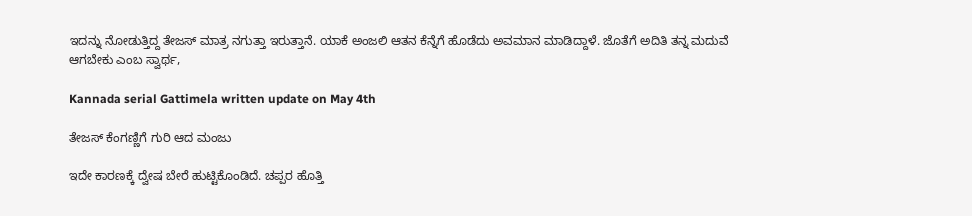ಇದನ್ನು ನೋಡುತ್ತಿದ್ದ ತೇಜಸ್ ಮಾತ್ರ ನಗುತ್ತಾ ಇರುತ್ತಾನೆ. ಯಾಕೆ ಅಂಜಲಿ ಆತನ ಕೆನ್ನೆಗೆ ಹೊಡೆದು ಅವಮಾನ ಮಾಡಿದ್ದಾಳೆ. ಜೊತೆಗೆ ಅದಿತಿ ತನ್ನ ಮದುವೆ ಆಗಬೇಕು ಎಂಬ ಸ್ವಾರ್ಥ,

Kannada serial Gattimela written update on May 4th

ತೇಜಸ್ ಕೆಂಗಣ್ಣಿಗೆ ಗುರಿ ಆದ ಮಂಜು

ಇದೇ ಕಾರಣಕ್ಕೆ ದ್ವೇಷ ಬೇರೆ ಹುಟ್ಟಿಕೊಂಡಿದೆ. ಚಪ್ಪರ ಹೊತ್ತಿ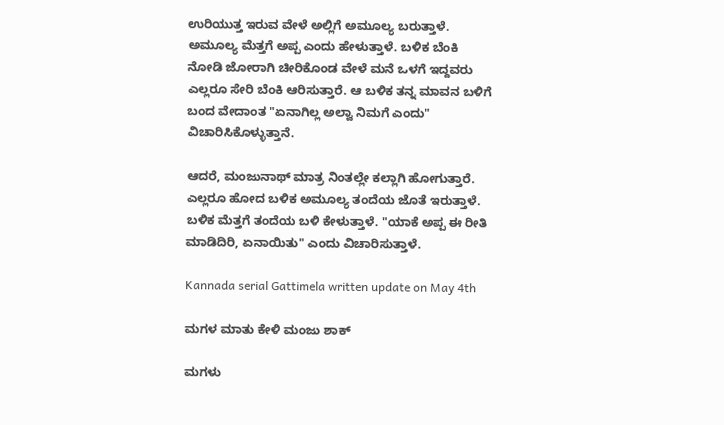ಉರಿಯುತ್ತ ಇರುವ ವೇಳೆ ಅಲ್ಲಿಗೆ ಅಮೂಲ್ಯ ಬರುತ್ತಾಳೆ. ಅಮೂಲ್ಯ ಮೆತ್ತಗೆ ಅಪ್ಪ ಎಂದು ಹೇಳುತ್ತಾಳೆ. ಬಳಿಕ ಬೆಂಕಿ ನೋಡಿ ಜೋರಾಗಿ ಚೀರಿಕೊಂಡ ವೇಳೆ ಮನೆ ಒಳಗೆ ಇದ್ದವರು ಎಲ್ಲರೂ ಸೇರಿ ಬೆಂಕಿ ಆರಿಸುತ್ತಾರೆ. ಆ ಬಳಿಕ ತನ್ನ ಮಾವನ ಬಳಿಗೆ ಬಂದ ವೇದಾಂತ "ಏನಾಗಿಲ್ಲ ಅಲ್ವಾ ನಿಮಗೆ ಎಂದು" ವಿಚಾರಿಸಿಕೊಳ್ಳುತ್ತಾನೆ.

ಆದರೆ, ಮಂಜುನಾಥ್ ಮಾತ್ರ ನಿಂತಲ್ಲೇ ಕಲ್ಲಾಗಿ ಹೋಗುತ್ತಾರೆ. ಎಲ್ಲರೂ ಹೋದ ಬಳಿಕ ಅಮೂಲ್ಯ ತಂದೆಯ ಜೊತೆ ಇರುತ್ತಾಳೆ. ಬಳಿಕ ಮೆತ್ತಗೆ ತಂದೆಯ ಬಳಿ ಕೇಳುತ್ತಾಳೆ. "ಯಾಕೆ ಅಪ್ಪ ಈ ರೀತಿ ಮಾಡಿದಿರಿ, ಏನಾಯಿತು" ಎಂದು ವಿಚಾರಿಸುತ್ತಾಳೆ.

Kannada serial Gattimela written update on May 4th

ಮಗಳ ಮಾತು ಕೇಳಿ ಮಂಜು ಶಾಕ್

ಮಗಳು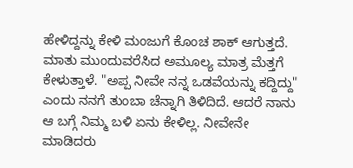ಹೇಳಿದ್ದನ್ನು ಕೇಳಿ ಮಂಜುಗೆ ಕೊಂಚ ಶಾಕ್ ಆಗುತ್ತದೆ. ಮಾತು ಮುಂದುವರೆಸಿದ ಅಮೂಲ್ಯ ಮಾತ್ರ ಮೆತ್ತಗೆ ಕೇಳುತ್ತಾಳೆ. "ಅಪ್ಪ ನೀವೇ ನನ್ನ ಒಡವೆಯನ್ನು ಕದ್ದಿದ್ದು" ಎಂದು ನನಗೆ ತುಂಬಾ ಚೆನ್ನಾಗಿ ತಿಳಿದಿದೆ. ಆದರೆ ನಾನು ಆ ಬಗ್ಗೆ ನಿಮ್ಮ ಬಳಿ ಏನು ಕೇಳಿಲ್ಲ. ನೀವೇನೇ ಮಾಡಿದರು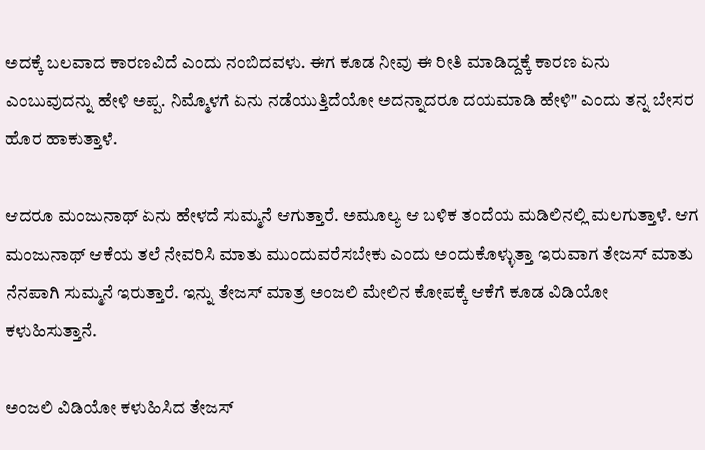ಅದಕ್ಕೆ ಬಲವಾದ ಕಾರಣವಿದೆ ಎಂದು ನಂಬಿದವಳು. ಈಗ ಕೂಡ ನೀವು ಈ ರೀತಿ ಮಾಡಿದ್ದಕ್ಕೆ ಕಾರಣ ಏನು ಎಂಬುವುದನ್ನು ಹೇಳಿ ಅಪ್ಪ. ನಿಮ್ಮೊಳಗೆ ಏನು ನಡೆಯುತ್ತಿದೆಯೋ ಅದನ್ನಾದರೂ ದಯಮಾಡಿ ಹೇಳಿ" ಎಂದು ತನ್ನ ಬೇಸರ ಹೊರ ಹಾಕುತ್ತಾಳೆ.

ಆದರೂ ಮಂಜುನಾಥ್ ಏನು ಹೇಳದೆ ಸುಮ್ಮನೆ ಆಗುತ್ತಾರೆ. ಅಮೂಲ್ಯ ಆ ಬಳಿಕ ತಂದೆಯ ಮಡಿಲಿನಲ್ಲಿ ಮಲಗುತ್ತಾಳೆ. ಆಗ ಮಂಜುನಾಥ್ ಆಕೆಯ ತಲೆ ನೇವರಿಸಿ ಮಾತು ಮುಂದುವರೆಸಬೇಕು ಎಂದು ಅಂದುಕೊಳ್ಳುತ್ತಾ ಇರುವಾಗ ತೇಜಸ್ ಮಾತು ನೆನಪಾಗಿ ಸುಮ್ಮನೆ ಇರುತ್ತಾರೆ. ಇನ್ನು ತೇಜಸ್ ಮಾತ್ರ ಅಂಜಲಿ ಮೇಲಿನ ಕೋಪಕ್ಕೆ ಆಕೆಗೆ ಕೂಡ ವಿಡಿಯೋ ಕಳುಹಿಸುತ್ತಾನೆ.

ಅಂಜಲಿ ವಿಡಿಯೋ ಕಳುಹಿಸಿದ ತೇಜಸ್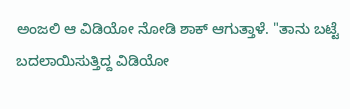ಅಂಜಲಿ ಆ ವಿಡಿಯೋ ನೋಡಿ ಶಾಕ್ ಆಗುತ್ತಾಳೆ. "ತಾನು ಬಟ್ಟೆ ಬದಲಾಯಿಸುತ್ತಿದ್ದ ವಿಡಿಯೋ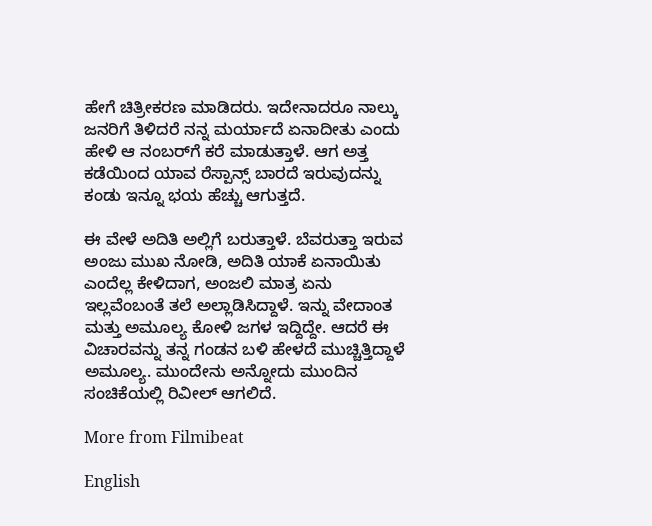ಹೇಗೆ ಚಿತ್ರೀಕರಣ ಮಾಡಿದರು. ಇದೇನಾದರೂ ನಾಲ್ಕು ಜನರಿಗೆ ತಿಳಿದರೆ ನನ್ನ ಮರ್ಯಾದೆ ಏನಾದೀತು ಎಂದು ಹೇಳಿ ಆ ನಂಬರ್‌ಗೆ ಕರೆ ಮಾಡುತ್ತಾಳೆ. ಆಗ ಅತ್ತ ಕಡೆಯಿಂದ ಯಾವ ರೆಸ್ಪಾನ್ಸ್ ಬಾರದೆ ಇರುವುದನ್ನು ಕಂಡು ಇನ್ನೂ ಭಯ ಹೆಚ್ಚು ಆಗುತ್ತದೆ.

ಈ ವೇಳೆ ಅದಿತಿ ಅಲ್ಲಿಗೆ ಬರುತ್ತಾಳೆ. ಬೆವರುತ್ತಾ ಇರುವ ಅಂಜು ಮುಖ ನೋಡಿ, ಅದಿತಿ ಯಾಕೆ ಏನಾಯಿತು ಎಂದೆಲ್ಲ ಕೇಳಿದಾಗ, ಅಂಜಲಿ ಮಾತ್ರ ಏನು ಇಲ್ಲವೆಂಬಂತೆ ತಲೆ ಅಲ್ಲಾಡಿಸಿದ್ದಾಳೆ. ಇನ್ನು ವೇದಾಂತ ಮತ್ತು ಅಮೂಲ್ಯ ಕೋಳಿ ಜಗಳ ಇದ್ದಿದ್ದೇ. ಆದರೆ ಈ ವಿಚಾರವನ್ನು ತನ್ನ ಗಂಡನ ಬಳಿ ಹೇಳದೆ ಮುಚ್ಚಿತ್ತಿದ್ದಾಳೆ ಅಮೂಲ್ಯ. ಮುಂದೇನು ಅನ್ನೋದು ಮುಂದಿನ ಸಂಚಿಕೆಯಲ್ಲಿ ರಿವೀಲ್ ಆಗಲಿದೆ.

More from Filmibeat

English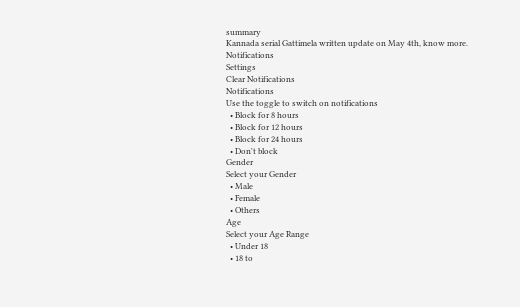summary
Kannada serial Gattimela written update on May 4th, know more.
Notifications
Settings
Clear Notifications
Notifications
Use the toggle to switch on notifications
  • Block for 8 hours
  • Block for 12 hours
  • Block for 24 hours
  • Don't block
Gender
Select your Gender
  • Male
  • Female
  • Others
Age
Select your Age Range
  • Under 18
  • 18 to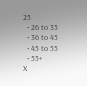25
  • 26 to 35
  • 36 to 45
  • 45 to 55
  • 55+
X